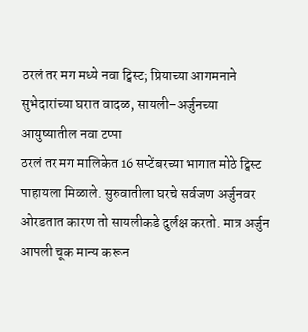ठरलं तर मग मध्ये नवा ट्विस्ट; प्रियाच्या आगमनाने सुभेदारांच्या घरात वादळ, सायली–अर्जुनच्या आयुष्यातील नवा टप्पा
ठरलं तर मग मालिकेत 16 सप्टेंबरच्या भागात मोठे ट्विस्ट पाहायला मिळाले. सुरुवातीला घरचे सर्वजण अर्जुनवर ओरडतात कारण तो सायलीकडे दुर्लक्ष करतो. मात्र अर्जुन आपली चूक मान्य करून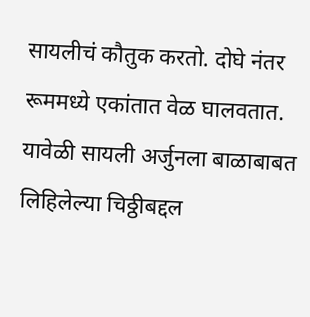सायलीचं कौतुक करतो. दोघे नंतर रूममध्ये एकांतात वेळ घालवतात. यावेळी सायली अर्जुनला बाळाबाबत लिहिलेल्या चिठ्ठीबद्दल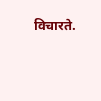विचारते.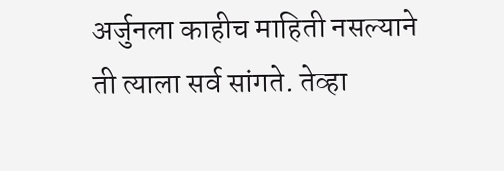अर्जुनला काहीच माहिती नसल्याने ती त्याला सर्व सांगते. तेव्हा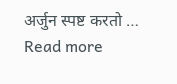अर्जुन स्पष्ट करतो … Read more